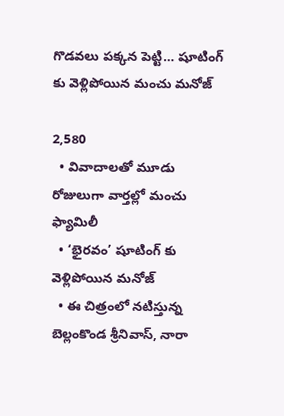గొడవలు పక్కన పెట్టి… షూటింగ్ కు వెళ్లిపోయిన మంచు మనోజ్

2,580
  • వివాదాలతో మూడు రోజులుగా వార్తల్లో మంచు ఫ్యామిలీ
  • ‘భైరవం’ షూటింగ్ కు వెళ్లిపోయిన మనోజ్
  • ఈ చిత్రంలో నటిస్తున్న బెల్లంకొండ శ్రీనివాస్, నారా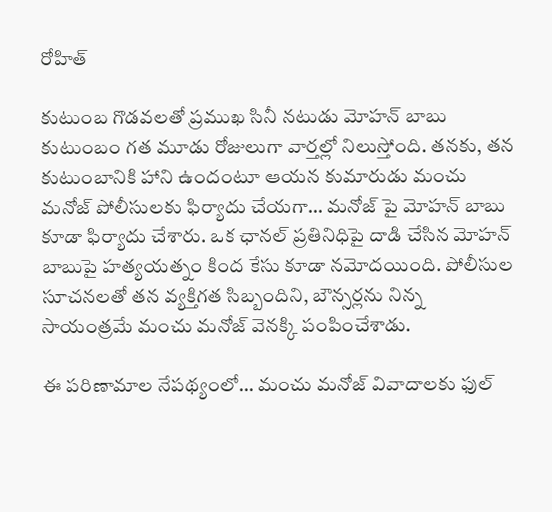రోహిత్

కుటుంబ గొడవలతో ప్రముఖ సినీ నటుడు మోహన్ బాబు కుటుంబం గత మూడు రోజులుగా వార్తల్లో నిలుస్తోంది. తనకు, తన కుటుంబానికి హాని ఉందంటూ ఆయన కుమారుడు మంచు మనోజ్ పోలీసులకు ఫిర్యాదు చేయగా… మనోజ్ పై మోహన్ బాబు కూడా ఫిర్యాదు చేశారు. ఒక ఛానల్ ప్రతినిధిపై దాడి చేసిన మోహన్ బాబుపై హత్యయత్నం కింద కేసు కూడా నమోదయింది. పోలీసుల సూచనలతో తన వ్యక్తిగత సిబ్బందిని, బౌన్సర్లను నిన్న సాయంత్రమే మంచు మనోజ్ వెనక్కి పంపించేశాడు.

ఈ పరిణామాల నేపథ్యంలో… మంచు మనోజ్ వివాదాలకు ఫుల్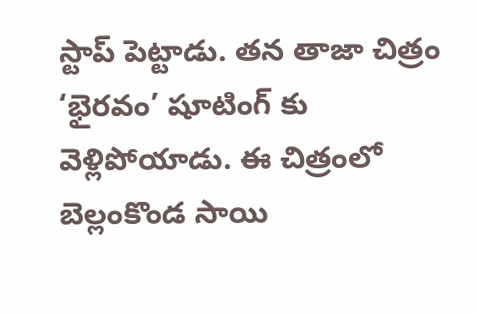స్టాప్ పెట్టాడు. తన తాజా చిత్రం ‘భైరవం’ షూటింగ్ కు వెళ్లిపోయాడు. ఈ చిత్రంలో బెల్లంకొండ సాయి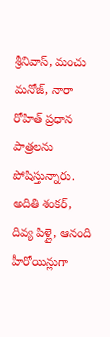శ్రీనివాస్, మంచు మనోజ్, నారా రోహిత్ ప్రధాన పాత్రలను పోషిస్తున్నారు. అదితి శంకర్, దివ్య పిళ్లై, ఆనంది హీరోయిన్లుగా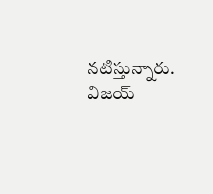నటిస్తున్నారు. విజయ్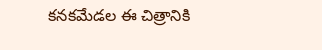కనకమేడల ఈ చిత్రానికి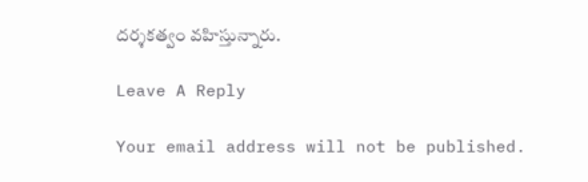దర్శకత్వం వహిస్తున్నారు.

Leave A Reply

Your email address will not be published.